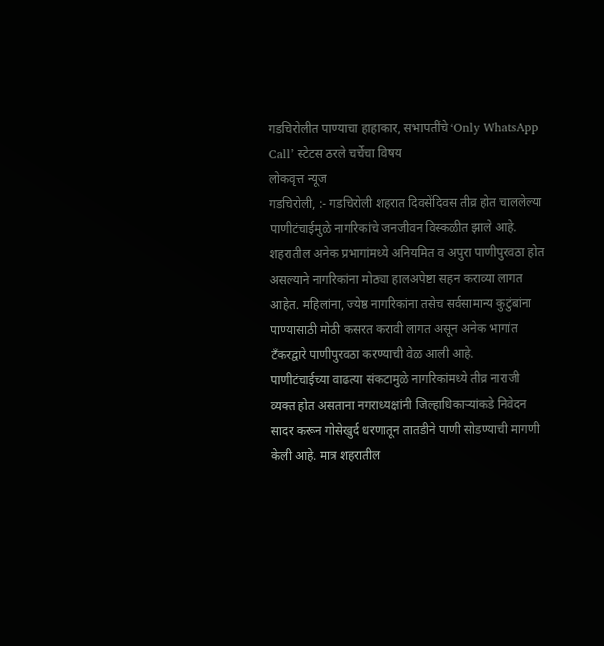गडचिरोलीत पाण्याचा हाहाकार, सभापतींचे ‘Only WhatsApp Call’ स्टेटस ठरले चर्चेचा विषय
लोकवृत्त न्यूज
गडचिरोली, :- गडचिरोली शहरात दिवसेंदिवस तीव्र होत चाललेल्या पाणीटंचाईमुळे नागरिकांचे जनजीवन विस्कळीत झाले आहे. शहरातील अनेक प्रभागांमध्ये अनियमित व अपुरा पाणीपुरवठा होत असल्याने नागरिकांना मोठ्या हालअपेष्टा सहन कराव्या लागत आहेत. महिलांना, ज्येष्ठ नागरिकांना तसेच सर्वसामान्य कुटुंबांना पाण्यासाठी मोठी कसरत करावी लागत असून अनेक भागांत टँकरद्वारे पाणीपुरवठा करण्याची वेळ आली आहे.
पाणीटंचाईच्या वाढत्या संकटामुळे नागरिकांमध्ये तीव्र नाराजी व्यक्त होत असताना नगराध्यक्षांनी जिल्हाधिकाऱ्यांकडे निवेदन सादर करून गोसेखुर्द धरणातून तातडीने पाणी सोडण्याची मागणी केली आहे. मात्र शहरातील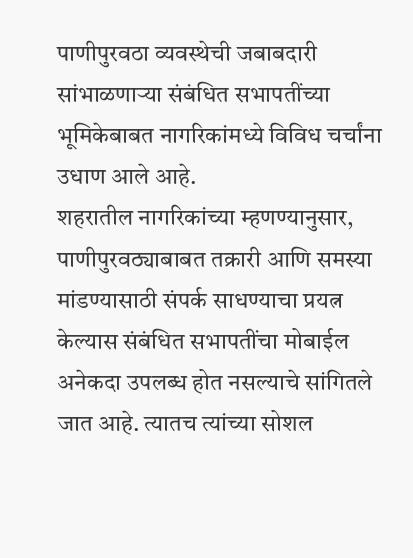पाणीपुरवठा व्यवस्थेची जबाबदारी सांभाळणाऱ्या संबंधित सभापतींच्या भूमिकेबाबत नागरिकांमध्ये विविध चर्चांना उधाण आले आहे.
शहरातील नागरिकांच्या म्हणण्यानुसार, पाणीपुरवठ्याबाबत तक्रारी आणि समस्या मांडण्यासाठी संपर्क साधण्याचा प्रयत्न केल्यास संबंधित सभापतींचा मोबाईल अनेकदा उपलब्ध होत नसल्याचे सांगितले जात आहे. त्यातच त्यांच्या सोशल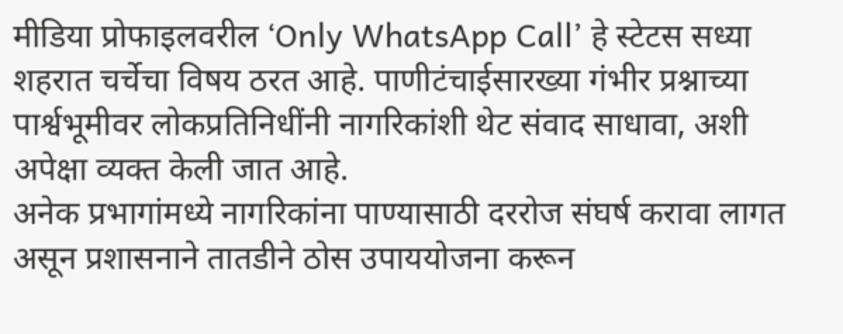मीडिया प्रोफाइलवरील ‘Only WhatsApp Call’ हे स्टेटस सध्या शहरात चर्चेचा विषय ठरत आहे. पाणीटंचाईसारख्या गंभीर प्रश्नाच्या पार्श्वभूमीवर लोकप्रतिनिधींनी नागरिकांशी थेट संवाद साधावा, अशी अपेक्षा व्यक्त केली जात आहे.
अनेक प्रभागांमध्ये नागरिकांना पाण्यासाठी दररोज संघर्ष करावा लागत असून प्रशासनाने तातडीने ठोस उपाययोजना करून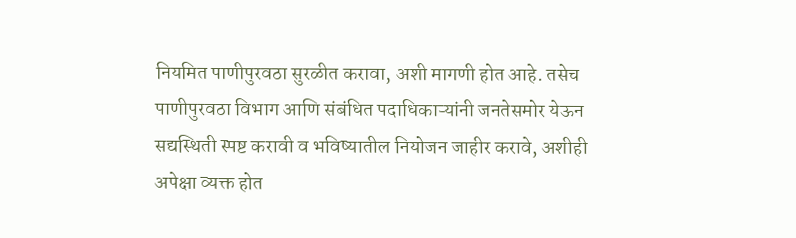नियमित पाणीपुरवठा सुरळीत करावा, अशी मागणी होत आहे. तसेच पाणीपुरवठा विभाग आणि संबंधित पदाधिकाऱ्यांनी जनतेसमोर येऊन सद्यस्थिती स्पष्ट करावी व भविष्यातील नियोजन जाहीर करावे, अशीही अपेक्षा व्यक्त होत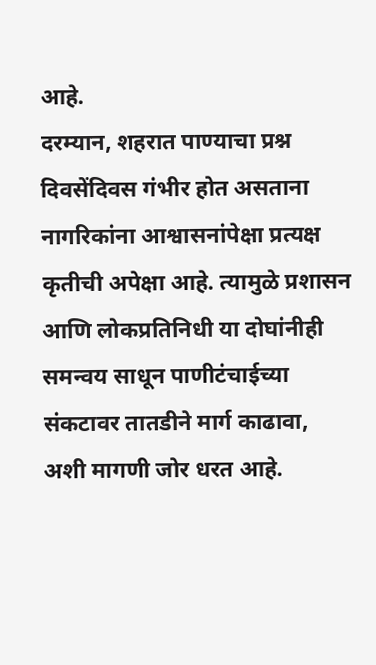आहे.
दरम्यान, शहरात पाण्याचा प्रश्न दिवसेंदिवस गंभीर होत असताना नागरिकांना आश्वासनांपेक्षा प्रत्यक्ष कृतीची अपेक्षा आहे. त्यामुळे प्रशासन आणि लोकप्रतिनिधी या दोघांनीही समन्वय साधून पाणीटंचाईच्या संकटावर तातडीने मार्ग काढावा, अशी मागणी जोर धरत आहे.